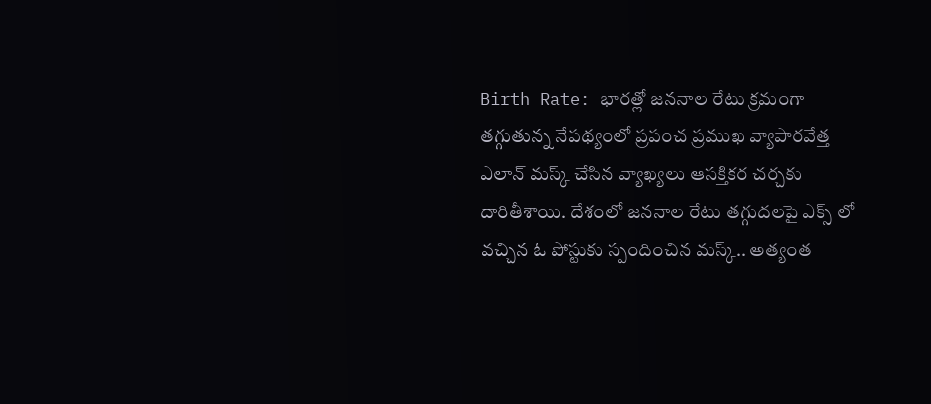Birth Rate: భారత్లో జననాల రేటు క్రమంగా తగ్గుతున్న నేపథ్యంలో ప్రపంచ ప్రముఖ వ్యాపారవేత్త ఎలాన్ మస్క్ చేసిన వ్యాఖ్యలు ఆసక్తికర చర్చకు దారితీశాయి. దేశంలో జననాల రేటు తగ్గుదలపై ఎక్స్ లో వచ్చిన ఓ పోస్టుకు స్పందించిన మస్క్.. అత్యంత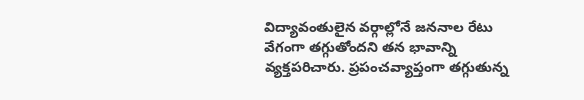విద్యావంతులైన వర్గాల్లోనే జననాల రేటు వేగంగా తగ్గుతోందని తన భావాన్ని వ్యక్తపరిచారు. ప్రపంచవ్యాప్తంగా తగ్గుతున్న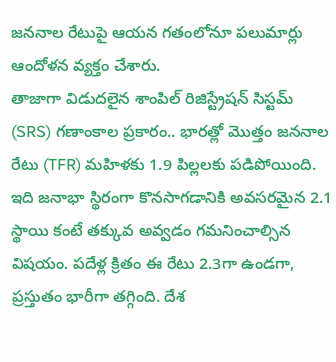జననాల రేటుపై ఆయన గతంలోనూ పలుమార్లు ఆందోళన వ్యక్తం చేశారు.
తాజాగా విడుదలైన శాంపిల్ రిజిస్ట్రేషన్ సిస్టమ్ (SRS) గణాంకాల ప్రకారం.. భారత్లో మొత్తం జననాల రేటు (TFR) మహిళకు 1.9 పిల్లలకు పడిపోయింది. ఇది జనాభా స్థిరంగా కొనసాగడానికి అవసరమైన 2.1 స్థాయి కంటే తక్కువ అవ్వడం గమనించాల్సిన విషయం. పదేళ్ల క్రితం ఈ రేటు 2.3గా ఉండగా, ప్రస్తుతం భారీగా తగ్గింది. దేశ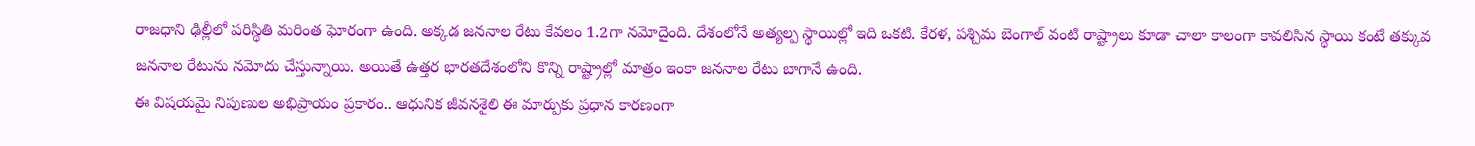రాజధాని ఢిల్లీలో పరిస్థితి మరింత ఘోరంగా ఉంది. అక్కడ జననాల రేటు కేవలం 1.2గా నమోదైంది. దేశంలోనే అత్యల్ప స్థాయిల్లో ఇది ఒకటి. కేరళ, పశ్చిమ బెంగాల్ వంటి రాష్ట్రాలు కూడా చాలా కాలంగా కావలిసిన స్థాయి కంటే తక్కువ జననాల రేటును నమోదు చేస్తున్నాయి. అయితే ఉత్తర భారతదేశంలోని కొన్ని రాష్ట్రాల్లో మాత్రం ఇంకా జననాల రేటు బాగానే ఉంది.
ఈ విషయమై నిపుణుల అభిప్రాయం ప్రకారం.. ఆధునిక జీవనశైలి ఈ మార్పుకు ప్రధాన కారణంగా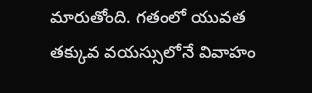మారుతోంది. గతంలో యువత తక్కువ వయస్సులోనే వివాహం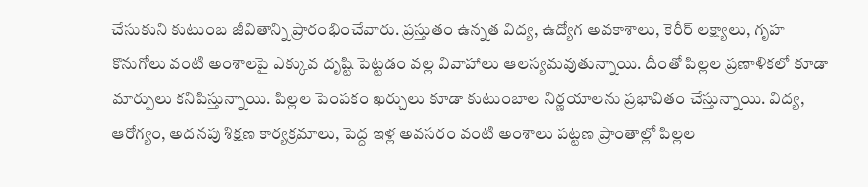చేసుకుని కుటుంబ జీవితాన్ని ప్రారంభించేవారు. ప్రస్తుతం ఉన్నత విద్య, ఉద్యోగ అవకాశాలు, కెరీర్ లక్ష్యాలు, గృహ కొనుగోలు వంటి అంశాలపై ఎక్కువ దృష్టి పెట్టడం వల్ల వివాహాలు ఆలస్యమవుతున్నాయి. దీంతో పిల్లల ప్రణాళికలో కూడా మార్పులు కనిపిస్తున్నాయి. పిల్లల పెంపకం ఖర్చులు కూడా కుటుంబాల నిర్ణయాలను ప్రభావితం చేస్తున్నాయి. విద్య, ఆరోగ్యం, అదనపు శిక్షణ కార్యక్రమాలు, పెద్ద ఇళ్ల అవసరం వంటి అంశాలు పట్టణ ప్రాంతాల్లో పిల్లల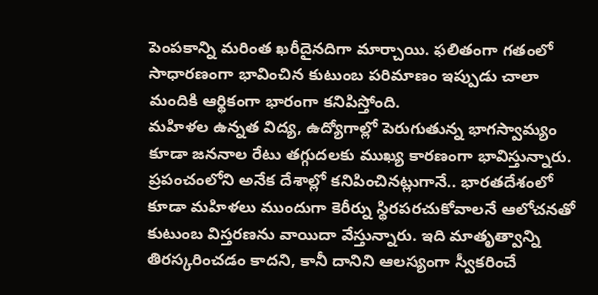పెంపకాన్ని మరింత ఖరీదైనదిగా మార్చాయి. ఫలితంగా గతంలో సాధారణంగా భావించిన కుటుంబ పరిమాణం ఇప్పుడు చాలా మందికి ఆర్థికంగా భారంగా కనిపిస్తోంది.
మహిళల ఉన్నత విద్య, ఉద్యోగాల్లో పెరుగుతున్న భాగస్వామ్యం కూడా జననాల రేటు తగ్గుదలకు ముఖ్య కారణంగా భావిస్తున్నారు. ప్రపంచంలోని అనేక దేశాల్లో కనిపించినట్లుగానే.. భారతదేశంలో కూడా మహిళలు ముందుగా కెరీర్ను స్థిరపరచుకోవాలనే ఆలోచనతో కుటుంబ విస్తరణను వాయిదా వేస్తున్నారు. ఇది మాతృత్వాన్ని తిరస్కరించడం కాదని, కానీ దానిని ఆలస్యంగా స్వీకరించే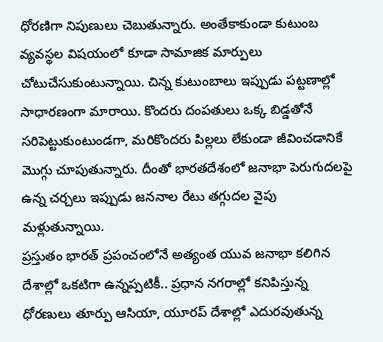ధోరణిగా నిపుణులు చెబుతున్నారు. అంతేకాకుండా కుటుంబ వ్యవస్థల విషయంలో కూడా సామాజిక మార్పులు చోటుచేసుకుంటున్నాయి. చిన్న కుటుంబాలు ఇప్పుడు పట్టణాల్లో సాధారణంగా మారాయి. కొందరు దంపతులు ఒక్క బిడ్డతోనే సరిపెట్టుకుంటుండగా, మరికొందరు పిల్లలు లేకుండా జీవించడానికే మొగ్గు చూపుతున్నారు. దీంతో భారతదేశంలో జనాభా పెరుగుదలపై ఉన్న చర్చలు ఇప్పుడు జననాల రేటు తగ్గుదల వైపు మళ్లుతున్నాయి.
ప్రస్తుతం భారత్ ప్రపంచంలోనే అత్యంత యువ జనాభా కలిగిన దేశాల్లో ఒకటిగా ఉన్నప్పటికీ.. ప్రధాన నగరాల్లో కనిపిస్తున్న ధోరణులు తూర్పు ఆసియా, యూరప్ దేశాల్లో ఎదురవుతున్న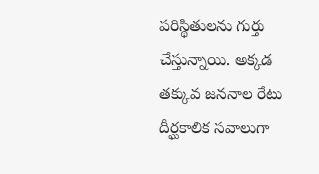పరిస్థితులను గుర్తు చేస్తున్నాయి. అక్కడ తక్కువ జననాల రేటు దీర్ఘకాలిక సవాలుగా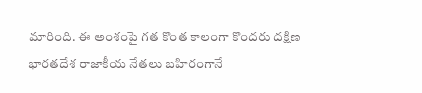మారింది. ఈ అంశంపై గత కొంత కాలంగా కొందరు దక్షిణ భారతదేశ రాజాకీయ నేతలు బహిరంగానే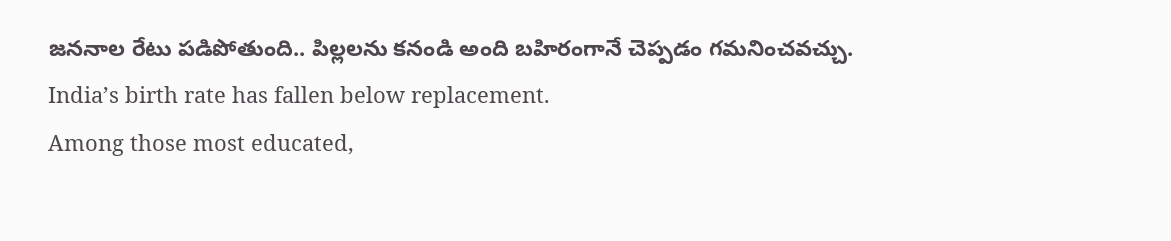జననాల రేటు పడిపోతుంది.. పిల్లలను కనండి అంది బహిరంగానే చెప్పడం గమనించవచ్చు.
India’s birth rate has fallen below replacement.
Among those most educated,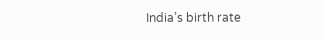India’s birth rate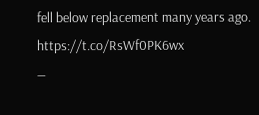fell below replacement many years ago. https://t.co/RsWf0PK6wx
—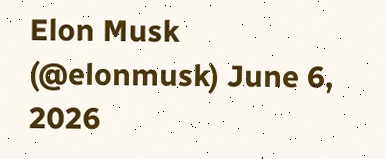Elon Musk (@elonmusk) June 6, 2026